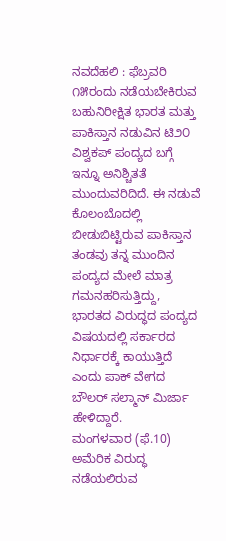ನವದೆಹಲಿ : ಫೆಬ್ರವರಿ ೧೫ರಂದು ನಡೆಯಬೇಕಿರುವ ಬಹುನಿರೀಕ್ಷಿತ ಭಾರತ ಮತ್ತು ಪಾಕಿಸ್ತಾನ ನಡುವಿನ ಟಿ೨೦ ವಿಶ್ವಕಪ್ ಪಂದ್ಯದ ಬಗ್ಗೆ ಇನ್ನೂ ಅನಿಶ್ಚಿತತೆ ಮುಂದುವರಿದಿದೆ. ಈ ನಡುವೆ ಕೊಲಂಬೊದಲ್ಲಿ ಬೀಡುಬಿಟ್ಟಿರುವ ಪಾಕಿಸ್ತಾನ ತಂಡವು ತನ್ನ ಮುಂದಿನ ಪಂದ್ಯದ ಮೇಲೆ ಮಾತ್ರ ಗಮನಹರಿಸುತ್ತಿದ್ದು, ಭಾರತದ ವಿರುದ್ಧದ ಪಂದ್ಯದ ವಿಷಯದಲ್ಲಿ ಸರ್ಕಾರದ ನಿರ್ಧಾರಕ್ಕೆ ಕಾಯುತ್ತಿದೆ ಎಂದು ಪಾಕ್ ವೇಗದ ಬೌಲರ್ ಸಲ್ಮಾನ್ ಮಿರ್ಜಾ ಹೇಳಿದ್ದಾರೆ.
ಮಂಗಳವಾರ (ಫೆ.10) ಅಮೆರಿಕ ವಿರುದ್ಧ ನಡೆಯಲಿರುವ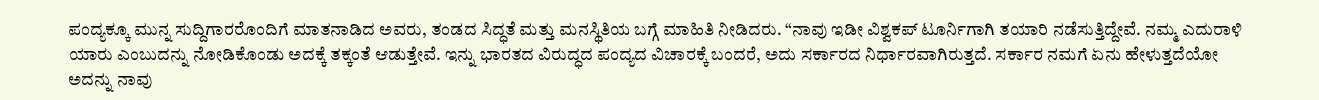ಪಂದ್ಯಕ್ಕೂ ಮುನ್ನ ಸುದ್ದಿಗಾರರೊಂದಿಗೆ ಮಾತನಾಡಿದ ಅವರು, ತಂಡದ ಸಿದ್ಧತೆ ಮತ್ತು ಮನಸ್ಥಿತಿಯ ಬಗ್ಗೆ ಮಾಹಿತಿ ನೀಡಿದರು. “ನಾವು ಇಡೀ ವಿಶ್ವಕಪ್ ಟೂರ್ನಿಗಾಗಿ ತಯಾರಿ ನಡೆಸುತ್ತಿದ್ದೇವೆ. ನಮ್ಮ ಎದುರಾಳಿ ಯಾರು ಎಂಬುದನ್ನು ನೋಡಿಕೊಂಡು ಅದಕ್ಕೆ ತಕ್ಕಂತೆ ಆಡುತ್ತೇವೆ. ಇನ್ನು ಭಾರತದ ವಿರುದ್ಧದ ಪಂದ್ಯದ ವಿಚಾರಕ್ಕೆ ಬಂದರೆ, ಅದು ಸರ್ಕಾರದ ನಿರ್ಧಾರವಾಗಿರುತ್ತದೆ. ಸರ್ಕಾರ ನಮಗೆ ಏನು ಹೇಳುತ್ತದೆಯೋ ಅದನ್ನು ನಾವು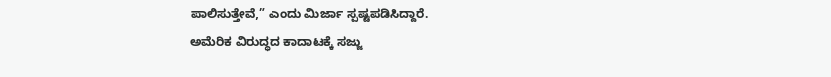ಪಾಲಿಸುತ್ತೇವೆ,” ಎಂದು ಮಿರ್ಜಾ ಸ್ಪಷ್ಟಪಡಿಸಿದ್ದಾರೆ.
ಅಮೆರಿಕ ವಿರುದ್ಧದ ಕಾದಾಟಕ್ಕೆ ಸಜ್ಜು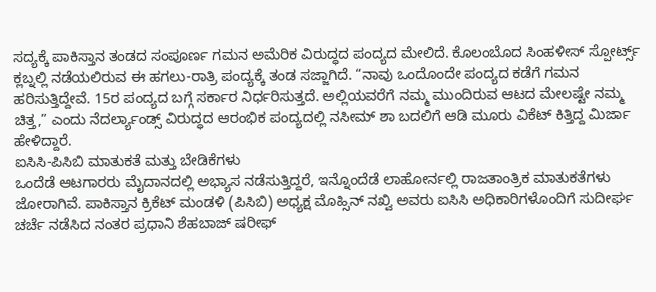ಸದ್ಯಕ್ಕೆ ಪಾಕಿಸ್ತಾನ ತಂಡದ ಸಂಪೂರ್ಣ ಗಮನ ಅಮೆರಿಕ ವಿರುದ್ಧದ ಪಂದ್ಯದ ಮೇಲಿದೆ. ಕೊಲಂಬೊದ ಸಿಂಹಳೀಸ್ ಸ್ಪೋರ್ಟ್ಸ್ ಕ್ಲಬ್ನಲ್ಲಿ ನಡೆಯಲಿರುವ ಈ ಹಗಲು-ರಾತ್ರಿ ಪಂದ್ಯಕ್ಕೆ ತಂಡ ಸಜ್ಜಾಗಿದೆ. “ನಾವು ಒಂದೊಂದೇ ಪಂದ್ಯದ ಕಡೆಗೆ ಗಮನ ಹರಿಸುತ್ತಿದ್ದೇವೆ. 15ರ ಪಂದ್ಯದ ಬಗ್ಗೆ ಸರ್ಕಾರ ನಿರ್ಧರಿಸುತ್ತದೆ. ಅಲ್ಲಿಯವರೆಗೆ ನಮ್ಮ ಮುಂದಿರುವ ಆಟದ ಮೇಲಷ್ಟೇ ನಮ್ಮ ಚಿತ್ತ,” ಎಂದು ನೆದರ್ಲ್ಯಾಂಡ್ಸ್ ವಿರುದ್ಧದ ಆರಂಭಿಕ ಪಂದ್ಯದಲ್ಲಿ ನಸೀಮ್ ಶಾ ಬದಲಿಗೆ ಆಡಿ ಮೂರು ವಿಕೆಟ್ ಕಿತ್ತಿದ್ದ ಮಿರ್ಜಾ ಹೇಳಿದ್ದಾರೆ.
ಐಸಿಸಿ-ಪಿಸಿಬಿ ಮಾತುಕತೆ ಮತ್ತು ಬೇಡಿಕೆಗಳು
ಒಂದೆಡೆ ಆಟಗಾರರು ಮೈದಾನದಲ್ಲಿ ಅಭ್ಯಾಸ ನಡೆಸುತ್ತಿದ್ದರೆ, ಇನ್ನೊಂದೆಡೆ ಲಾಹೋರ್ನಲ್ಲಿ ರಾಜತಾಂತ್ರಿಕ ಮಾತುಕತೆಗಳು ಜೋರಾಗಿವೆ. ಪಾಕಿಸ್ತಾನ ಕ್ರಿಕೆಟ್ ಮಂಡಳಿ (ಪಿಸಿಬಿ) ಅಧ್ಯಕ್ಷ ಮೊಹ್ಸಿನ್ ನಖ್ವಿ ಅವರು ಐಸಿಸಿ ಅಧಿಕಾರಿಗಳೊಂದಿಗೆ ಸುದೀರ್ಘ ಚರ್ಚೆ ನಡೆಸಿದ ನಂತರ ಪ್ರಧಾನಿ ಶೆಹಬಾಜ್ ಷರೀಫ್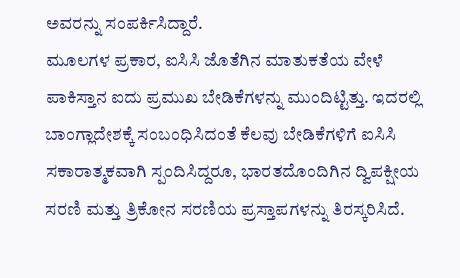ಅವರನ್ನು ಸಂಪರ್ಕಿಸಿದ್ದಾರೆ.
ಮೂಲಗಳ ಪ್ರಕಾರ, ಐಸಿಸಿ ಜೊತೆಗಿನ ಮಾತುಕತೆಯ ವೇಳೆ ಪಾಕಿಸ್ತಾನ ಐದು ಪ್ರಮುಖ ಬೇಡಿಕೆಗಳನ್ನು ಮುಂದಿಟ್ಟಿತ್ತು. ಇದರಲ್ಲಿ ಬಾಂಗ್ಲಾದೇಶಕ್ಕೆ ಸಂಬಂಧಿಸಿದಂತೆ ಕೆಲವು ಬೇಡಿಕೆಗಳಿಗೆ ಐಸಿಸಿ ಸಕಾರಾತ್ಮಕವಾಗಿ ಸ್ಪಂದಿಸಿದ್ದರೂ, ಭಾರತದೊಂದಿಗಿನ ದ್ವಿಪಕ್ಷೀಯ ಸರಣಿ ಮತ್ತು ತ್ರಿಕೋನ ಸರಣಿಯ ಪ್ರಸ್ತಾಪಗಳನ್ನು ತಿರಸ್ಕರಿಸಿದೆ.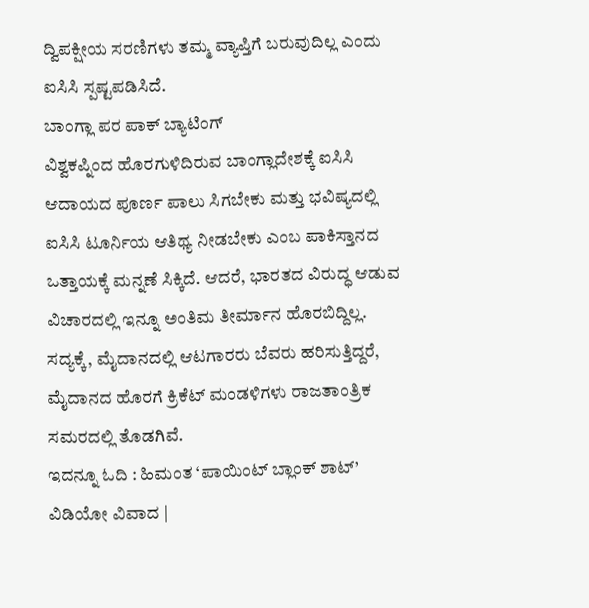ದ್ವಿಪಕ್ಷೀಯ ಸರಣಿಗಳು ತಮ್ಮ ವ್ಯಾಪ್ತಿಗೆ ಬರುವುದಿಲ್ಲ ಎಂದು ಐಸಿಸಿ ಸ್ಪಷ್ಟಪಡಿಸಿದೆ.
ಬಾಂಗ್ಲಾ ಪರ ಪಾಕ್ ಬ್ಯಾಟಿಂಗ್
ವಿಶ್ವಕಪ್ನಿಂದ ಹೊರಗುಳಿದಿರುವ ಬಾಂಗ್ಲಾದೇಶಕ್ಕೆ ಐಸಿಸಿ ಆದಾಯದ ಪೂರ್ಣ ಪಾಲು ಸಿಗಬೇಕು ಮತ್ತು ಭವಿಷ್ಯದಲ್ಲಿ ಐಸಿಸಿ ಟೂರ್ನಿಯ ಆತಿಥ್ಯ ನೀಡಬೇಕು ಎಂಬ ಪಾಕಿಸ್ತಾನದ ಒತ್ತಾಯಕ್ಕೆ ಮನ್ನಣೆ ಸಿಕ್ಕಿದೆ. ಆದರೆ, ಭಾರತದ ವಿರುದ್ಧ ಆಡುವ ವಿಚಾರದಲ್ಲಿ ಇನ್ನೂ ಅಂತಿಮ ತೀರ್ಮಾನ ಹೊರಬಿದ್ದಿಲ್ಲ. ಸದ್ಯಕ್ಕೆ, ಮೈದಾನದಲ್ಲಿ ಆಟಗಾರರು ಬೆವರು ಹರಿಸುತ್ತಿದ್ದರೆ, ಮೈದಾನದ ಹೊರಗೆ ಕ್ರಿಕೆಟ್ ಮಂಡಳಿಗಳು ರಾಜತಾಂತ್ರಿಕ ಸಮರದಲ್ಲಿ ತೊಡಗಿವೆ.
ಇದನ್ನೂ ಓದಿ : ಹಿಮಂತ ‘ಪಾಯಿಂಟ್ ಬ್ಲಾಂಕ್ ಶಾಟ್’ ವಿಡಿಯೋ ವಿವಾದ |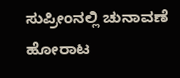ಸುಪ್ರೀಂನಲ್ಲಿ ಚುನಾವಣೆ ಹೋರಾಟ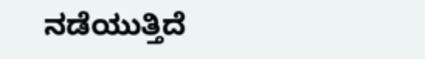ನಡೆಯುತ್ತಿದೆ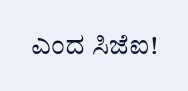ಎಂದ ಸಿಜೆಐ!